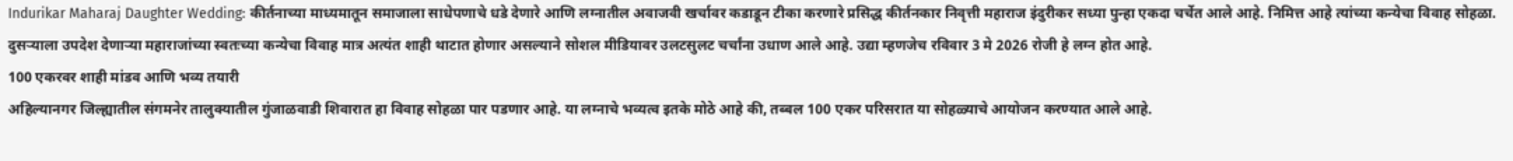Indurikar Maharaj Daughter Wedding: कीर्तनाच्या माध्यमातून समाजाला साधेपणाचे धडे देणारे आणि लग्नातील अवाजवी खर्चावर कडाडून टीका करणारे प्रसिद्ध कीर्तनकार निवृत्ती महाराज इंदुरीकर सध्या पुन्हा एकदा चर्चेत आले आहे. निमित्त आहे त्यांच्या कन्येचा विवाह सोहळा. दुसऱ्याला उपदेश देणाऱ्या महाराजांच्या स्वतःच्या कन्येचा विवाह मात्र अत्यंत शाही थाटात होणार असल्याने सोशल मीडियावर उलटसुलट चर्चांना उधाण आले आहे. उद्या म्हणजेच रविवार 3 मे 2026 रोजी हे लग्न होत आहे.
100 एकरवर शाही मांडव आणि भव्य तयारी
अहिल्यानगर जिल्ह्यातील संगमनेर तालुक्यातील गुंजाळवाडी शिवारात हा विवाह सोहळा पार पडणार आहे. या लग्नाचे भव्यत्व इतके मोठे आहे की, तब्बल 100 एकर परिसरात या सोहळ्याचे आयोजन करण्यात आले आहे.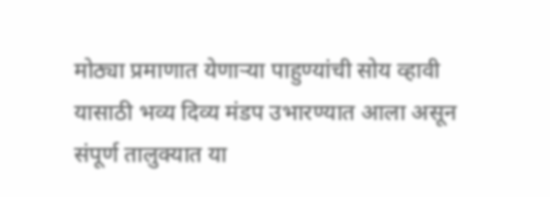मोठ्या प्रमाणात येणाऱ्या पाहुण्यांची सोय व्हावी यासाठी भव्य दिव्य मंडप उभारण्यात आला असून संपूर्ण तालुक्यात या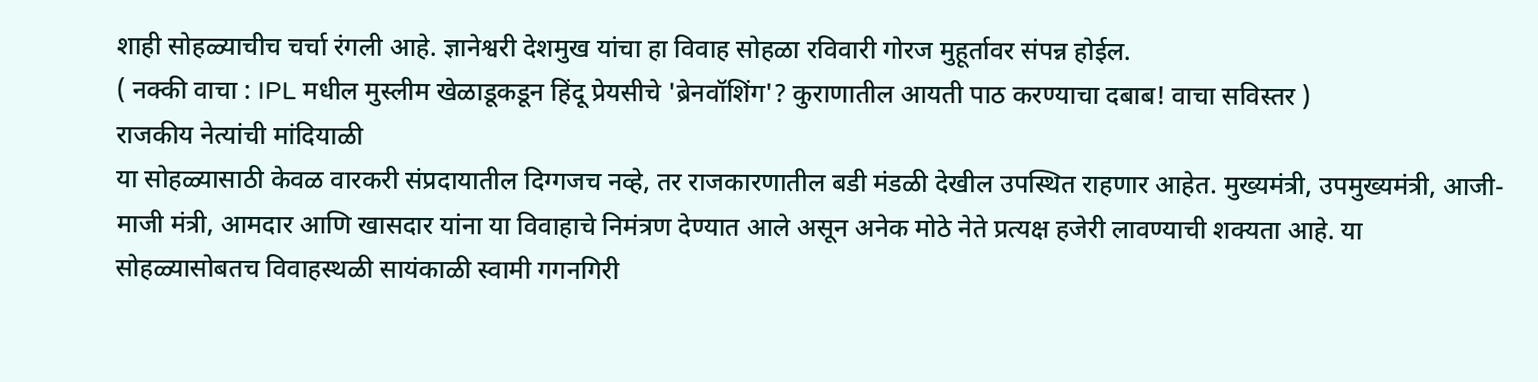शाही सोहळ्याचीच चर्चा रंगली आहे. ज्ञानेश्वरी देशमुख यांचा हा विवाह सोहळा रविवारी गोरज मुहूर्तावर संपन्न होईल.
( नक्की वाचा : IPL मधील मुस्लीम खेळाडूकडून हिंदू प्रेयसीचे 'ब्रेनवॉशिंग'? कुराणातील आयती पाठ करण्याचा दबाब! वाचा सविस्तर )
राजकीय नेत्यांची मांदियाळी
या सोहळ्यासाठी केवळ वारकरी संप्रदायातील दिग्गजच नव्हे, तर राजकारणातील बडी मंडळी देखील उपस्थित राहणार आहेत. मुख्यमंत्री, उपमुख्यमंत्री, आजी-माजी मंत्री, आमदार आणि खासदार यांना या विवाहाचे निमंत्रण देण्यात आले असून अनेक मोठे नेते प्रत्यक्ष हजेरी लावण्याची शक्यता आहे. या सोहळ्यासोबतच विवाहस्थळी सायंकाळी स्वामी गगनगिरी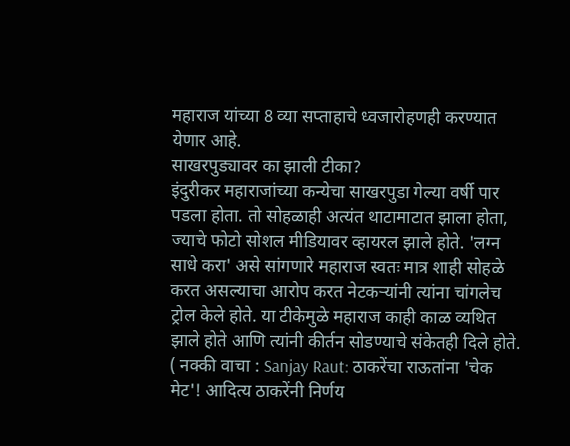महाराज यांच्या 8 व्या सप्ताहाचे ध्वजारोहणही करण्यात येणार आहे.
साखरपुड्यावर का झाली टीका?
इंदुरीकर महाराजांच्या कन्येचा साखरपुडा गेल्या वर्षी पार पडला होता. तो सोहळाही अत्यंत थाटामाटात झाला होता, ज्याचे फोटो सोशल मीडियावर व्हायरल झाले होते. 'लग्न साधे करा' असे सांगणारे महाराज स्वतः मात्र शाही सोहळे करत असल्याचा आरोप करत नेटकऱ्यांनी त्यांना चांगलेच ट्रोल केले होते. या टीकेमुळे महाराज काही काळ व्यथित झाले होते आणि त्यांनी कीर्तन सोडण्याचे संकेतही दिले होते.
( नक्की वाचा : Sanjay Raut: ठाकरेंचा राऊतांना 'चेक मेट'! आदित्य ठाकरेंनी निर्णय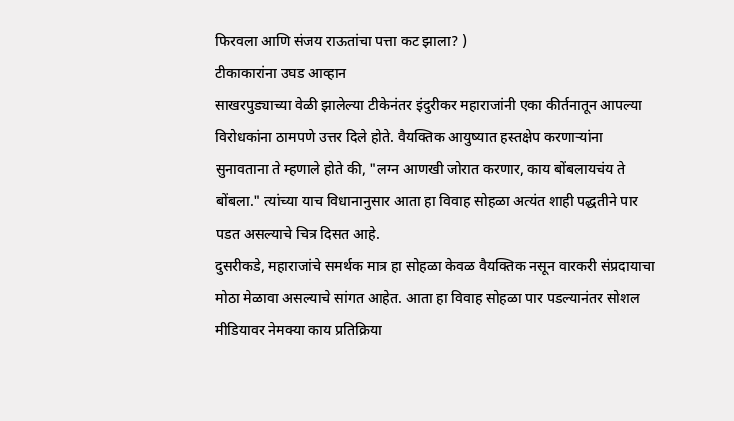फिरवला आणि संजय राऊतांचा पत्ता कट झाला? )
टीकाकारांना उघड आव्हान
साखरपुड्याच्या वेळी झालेल्या टीकेनंतर इंदुरीकर महाराजांनी एका कीर्तनातून आपल्या विरोधकांना ठामपणे उत्तर दिले होते. वैयक्तिक आयुष्यात हस्तक्षेप करणाऱ्यांना सुनावताना ते म्हणाले होते की, "लग्न आणखी जोरात करणार, काय बोंबलायचंय ते बोंबला." त्यांच्या याच विधानानुसार आता हा विवाह सोहळा अत्यंत शाही पद्धतीने पार पडत असल्याचे चित्र दिसत आहे.
दुसरीकडे, महाराजांचे समर्थक मात्र हा सोहळा केवळ वैयक्तिक नसून वारकरी संप्रदायाचा मोठा मेळावा असल्याचे सांगत आहेत. आता हा विवाह सोहळा पार पडल्यानंतर सोशल मीडियावर नेमक्या काय प्रतिक्रिया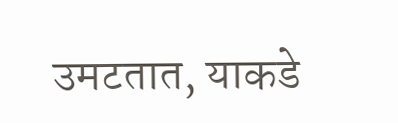उमटतात, याकडे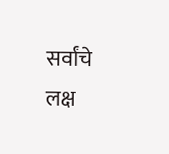सर्वांचे लक्ष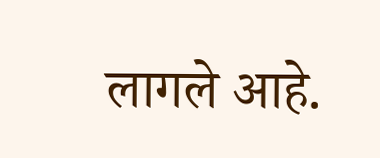लागले आहे.